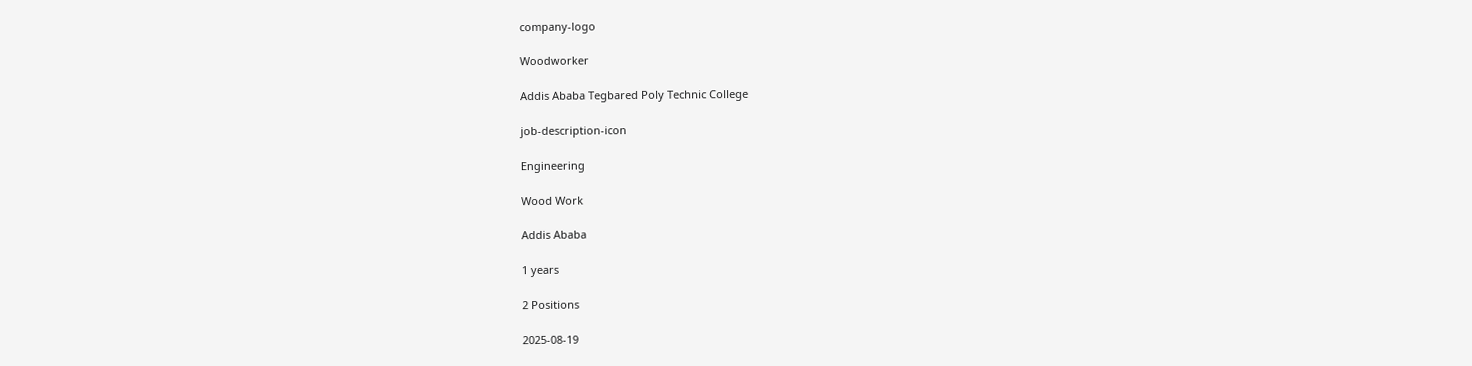company-logo

Woodworker

Addis Ababa Tegbared Poly Technic College

job-description-icon

Engineering

Wood Work

Addis Ababa

1 years

2 Positions

2025-08-19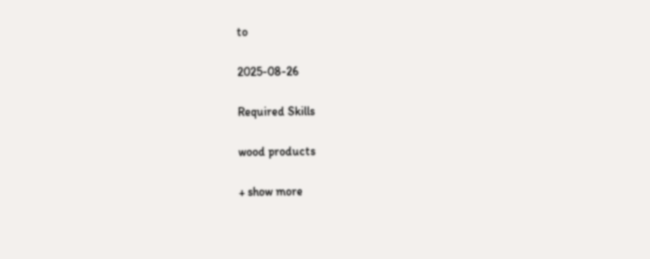to

2025-08-26

Required Skills

wood products

+ show more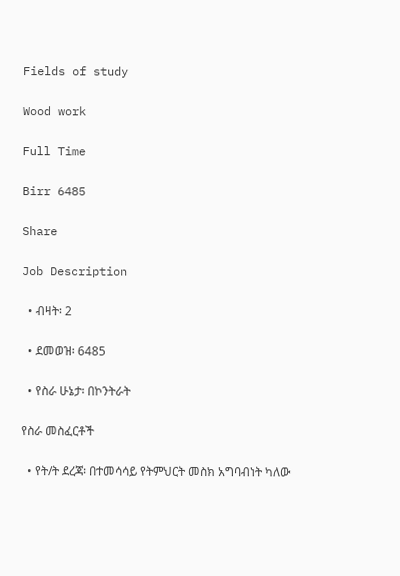Fields of study

Wood work

Full Time

Birr 6485

Share

Job Description

  • ብዛት፡ 2

  • ደመወዝ፡ 6485

  • የስራ ሁኔታ፡ በኮንትራት

የስራ መስፈርቶች

  • የት/ት ደረጃ፡ በተመሳሳይ የትምህርት መስክ አግባብነት ካለው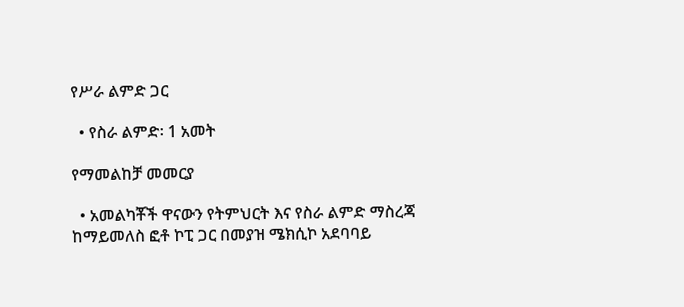የሥራ ልምድ ጋር

  • የስራ ልምድ፡ 1 አመት

የማመልከቻ መመርያ

  • አመልካቾች ዋናውን የትምህርት እና የስራ ልምድ ማስረጃ ከማይመለስ ፎቶ ኮፒ ጋር በመያዝ ሜክሲኮ አደባባይ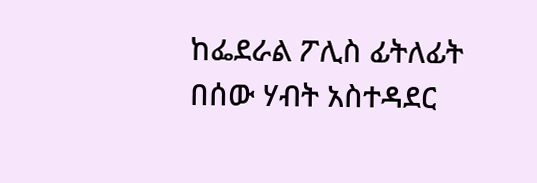ከፌደራል ፖሊስ ፊትለፊት በሰው ሃብት አስተዳደር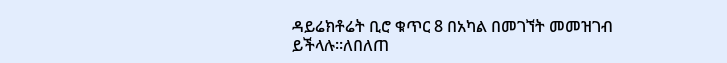ዳይሬክቶሬት ቢሮ ቁጥር 8 በአካል በመገኘት መመዝገብ ይችላሉ።ለበለጠ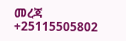መረጃ +25115505802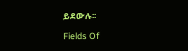ይደውሉ፡፡

Fields Of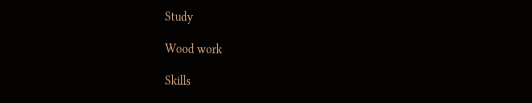Study

Wood work

Skills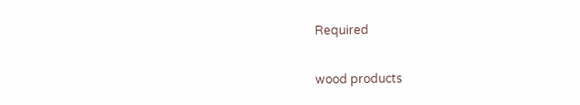Required

wood products